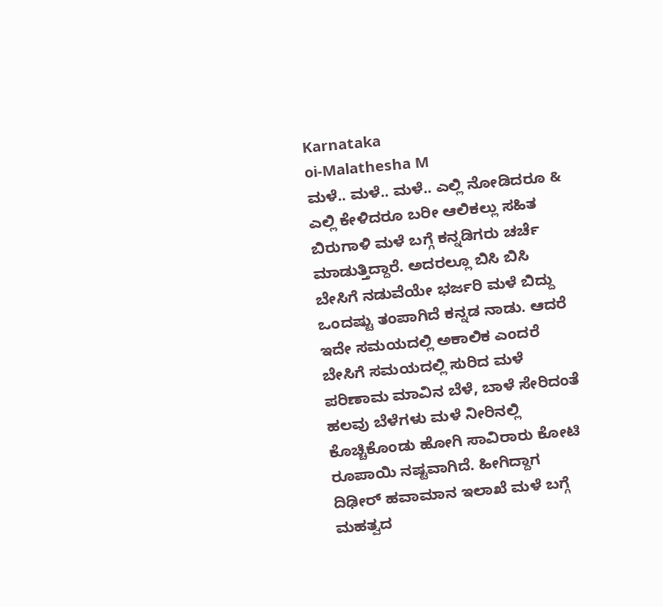Karnataka
oi-Malathesha M
ಮಳೆ.. ಮಳೆ.. ಮಳೆ.. ಎಲ್ಲಿ ನೋಡಿದರೂ & ಎಲ್ಲಿ ಕೇಳಿದರೂ ಬರೀ ಆಲಿಕಲ್ಲು ಸಹಿತ ಬಿರುಗಾಳಿ ಮಳೆ ಬಗ್ಗೆ ಕನ್ನಡಿಗರು ಚರ್ಚೆ ಮಾಡುತ್ತಿದ್ದಾರೆ. ಅದರಲ್ಲೂ ಬಿಸಿ ಬಿಸಿ ಬೇಸಿಗೆ ನಡುವೆಯೇ ಭರ್ಜರಿ ಮಳೆ ಬಿದ್ದು ಒಂದಷ್ಟು ತಂಪಾಗಿದೆ ಕನ್ನಡ ನಾಡು. ಆದರೆ ಇದೇ ಸಮಯದಲ್ಲಿ ಅಕಾಲಿಕ ಎಂದರೆ ಬೇಸಿಗೆ ಸಮಯದಲ್ಲಿ ಸುರಿದ ಮಳೆ ಪರಿಣಾಮ ಮಾವಿನ ಬೆಳೆ, ಬಾಳೆ ಸೇರಿದಂತೆ ಹಲವು ಬೆಳೆಗಳು ಮಳೆ ನೀರಿನಲ್ಲಿ ಕೊಚ್ಚಿಕೊಂಡು ಹೋಗಿ ಸಾವಿರಾರು ಕೋಟಿ ರೂಪಾಯಿ ನಷ್ಟವಾಗಿದೆ. ಹೀಗಿದ್ದಾಗ ದಿಢೀರ್ ಹವಾಮಾನ ಇಲಾಖೆ ಮಳೆ ಬಗ್ಗೆ ಮಹತ್ವದ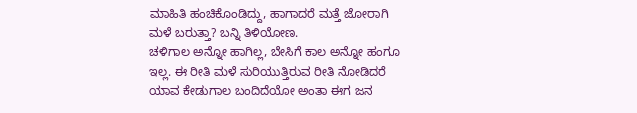ಮಾಹಿತಿ ಹಂಚಿಕೊಂಡಿದ್ದು, ಹಾಗಾದರೆ ಮತ್ತೆ ಜೋರಾಗಿ ಮಳೆ ಬರುತ್ತಾ? ಬನ್ನಿ ತಿಳಿಯೋಣ.
ಚಳಿಗಾಲ ಅನ್ನೋ ಹಾಗಿಲ್ಲ, ಬೇಸಿಗೆ ಕಾಲ ಅನ್ನೋ ಹಂಗೂ ಇಲ್ಲ. ಈ ರೀತಿ ಮಳೆ ಸುರಿಯುತ್ತಿರುವ ರೀತಿ ನೋಡಿದರೆ ಯಾವ ಕೇಡುಗಾಲ ಬಂದಿದೆಯೋ ಅಂತಾ ಈಗ ಜನ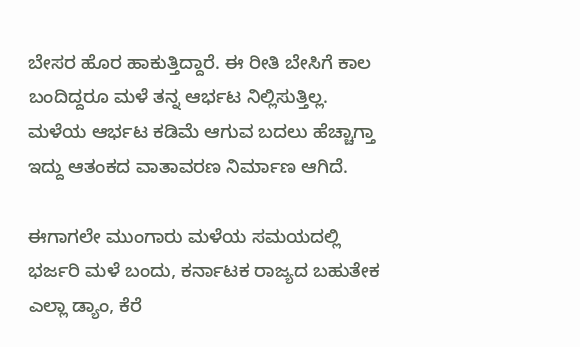ಬೇಸರ ಹೊರ ಹಾಕುತ್ತಿದ್ದಾರೆ. ಈ ರೀತಿ ಬೇಸಿಗೆ ಕಾಲ ಬಂದಿದ್ದರೂ ಮಳೆ ತನ್ನ ಆರ್ಭಟ ನಿಲ್ಲಿಸುತ್ತಿಲ್ಲ. ಮಳೆಯ ಆರ್ಭಟ ಕಡಿಮೆ ಆಗುವ ಬದಲು ಹೆಚ್ಚಾಗ್ತಾ ಇದ್ದು ಆತಂಕದ ವಾತಾವರಣ ನಿರ್ಮಾಣ ಆಗಿದೆ.

ಈಗಾಗಲೇ ಮುಂಗಾರು ಮಳೆಯ ಸಮಯದಲ್ಲಿ ಭರ್ಜರಿ ಮಳೆ ಬಂದು, ಕರ್ನಾಟಕ ರಾಜ್ಯದ ಬಹುತೇಕ ಎಲ್ಲಾ ಡ್ಯಾಂ, ಕೆರೆ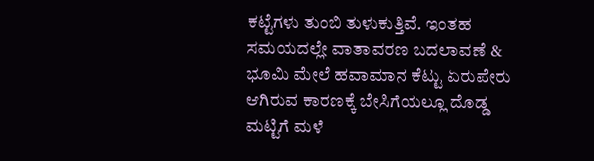ಕಟ್ಟೆಗಳು ತುಂಬಿ ತುಳುಕುತ್ತಿವೆ. ಇಂತಹ ಸಮಯದಲ್ಲೇ ವಾತಾವರಣ ಬದಲಾವಣೆ & ಭೂಮಿ ಮೇಲೆ ಹವಾಮಾನ ಕೆಟ್ಟು ಏರುಪೇರು ಆಗಿರುವ ಕಾರಣಕ್ಕೆ ಬೇಸಿಗೆಯಲ್ಲೂ ದೊಡ್ಡ ಮಟ್ಟಿಗೆ ಮಳೆ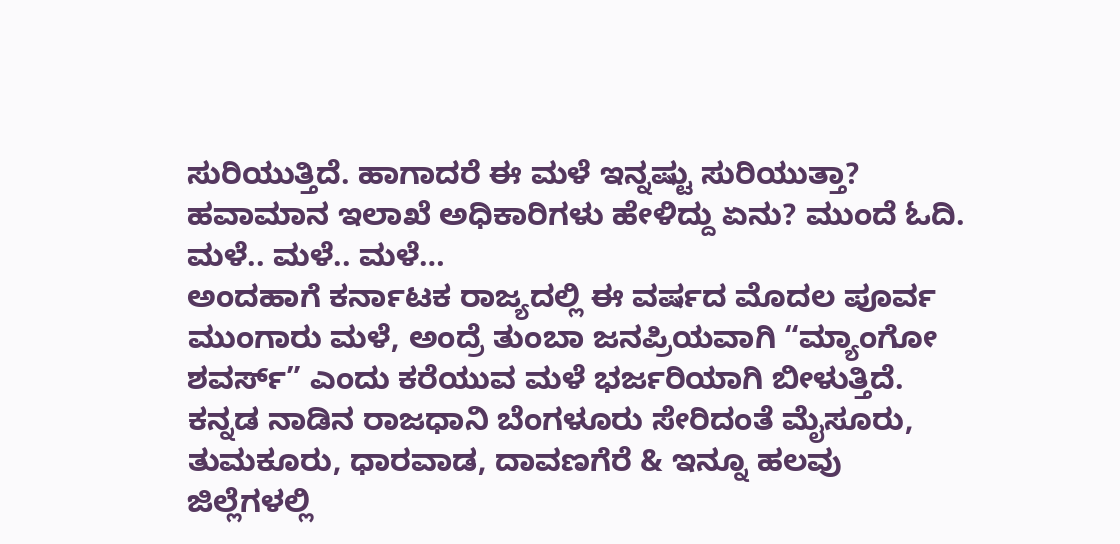ಸುರಿಯುತ್ತಿದೆ. ಹಾಗಾದರೆ ಈ ಮಳೆ ಇನ್ನಷ್ಟು ಸುರಿಯುತ್ತಾ? ಹವಾಮಾನ ಇಲಾಖೆ ಅಧಿಕಾರಿಗಳು ಹೇಳಿದ್ದು ಏನು? ಮುಂದೆ ಓದಿ.
ಮಳೆ.. ಮಳೆ.. ಮಳೆ…
ಅಂದಹಾಗೆ ಕರ್ನಾಟಕ ರಾಜ್ಯದಲ್ಲಿ ಈ ವರ್ಷದ ಮೊದಲ ಪೂರ್ವ ಮುಂಗಾರು ಮಳೆ, ಅಂದ್ರೆ ತುಂಬಾ ಜನಪ್ರಿಯವಾಗಿ “ಮ್ಯಾಂಗೋ ಶವರ್ಸ್” ಎಂದು ಕರೆಯುವ ಮಳೆ ಭರ್ಜರಿಯಾಗಿ ಬೀಳುತ್ತಿದೆ. ಕನ್ನಡ ನಾಡಿನ ರಾಜಧಾನಿ ಬೆಂಗಳೂರು ಸೇರಿದಂತೆ ಮೈಸೂರು, ತುಮಕೂರು, ಧಾರವಾಡ, ದಾವಣಗೆರೆ & ಇನ್ನೂ ಹಲವು ಜಿಲ್ಲೆಗಳಲ್ಲಿ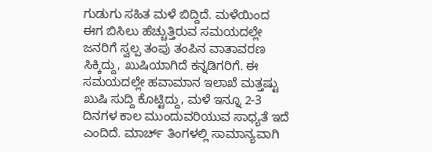ಗುಡುಗು ಸಹಿತ ಮಳೆ ಬಿದ್ದಿದೆ. ಮಳೆಯಿಂದ ಈಗ ಬಿಸಿಲು ಹೆಚ್ಚುತ್ತಿರುವ ಸಮಯದಲ್ಲೇ ಜನರಿಗೆ ಸ್ವಲ್ಪ ತಂಪು ತಂಪಿನ ವಾತಾವರಣ ಸಿಕ್ಕಿದ್ದು, ಖುಷಿಯಾಗಿದೆ ಕನ್ನಡಿಗರಿಗೆ. ಈ ಸಮಯದಲ್ಲೇ ಹವಾಮಾನ ಇಲಾಖೆ ಮತ್ತಷ್ಟು ಖುಷಿ ಸುದ್ದಿ ಕೊಟ್ಟಿದ್ದು, ಮಳೆ ಇನ್ನೂ 2-3 ದಿನಗಳ ಕಾಲ ಮುಂದುವರಿಯುವ ಸಾಧ್ಯತೆ ಇದೆ ಎಂದಿದೆ. ಮಾರ್ಚ್ ತಿಂಗಳಲ್ಲಿ ಸಾಮಾನ್ಯವಾಗಿ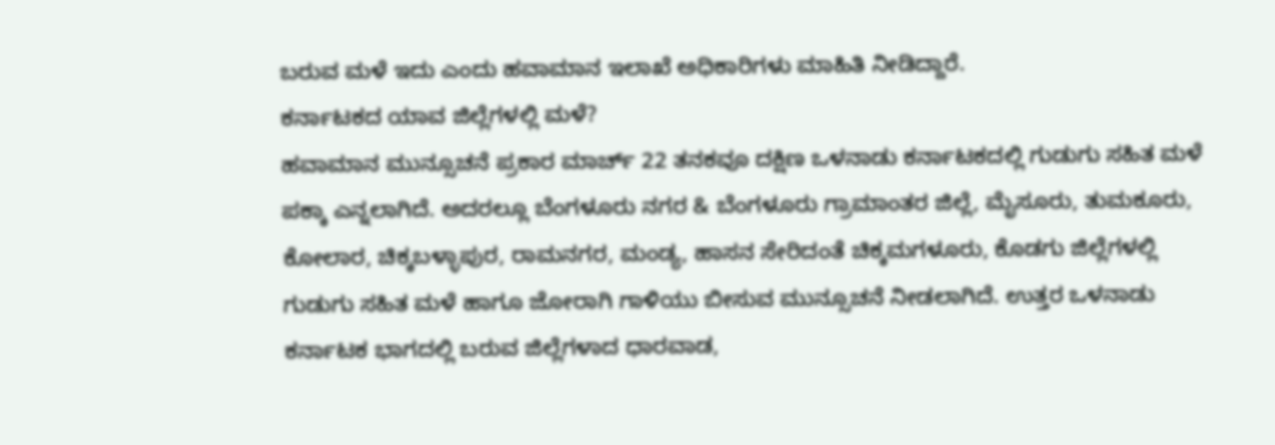ಬರುವ ಮಳೆ ಇದು ಎಂದು ಹವಾಮಾನ ಇಲಾಖೆ ಅಧಿಕಾರಿಗಳು ಮಾಹಿತಿ ನೀಡಿದ್ದಾರೆ.
ಕರ್ನಾಟಕದ ಯಾವ ಜಿಲ್ಲೆಗಳಲ್ಲಿ ಮಳೆ?
ಹವಾಮಾನ ಮುನ್ಸೂಚನೆ ಪ್ರಕಾರ ಮಾರ್ಚ್ 22 ತನಕವೂ ದಕ್ಷಿಣ ಒಳನಾಡು ಕರ್ನಾಟಕದಲ್ಲಿ ಗುಡುಗು ಸಹಿತ ಮಳೆ ಪಕ್ಕಾ ಎನ್ನಲಾಗಿದೆ. ಅದರಲ್ಲೂ ಬೆಂಗಳೂರು ನಗರ & ಬೆಂಗಳೂರು ಗ್ರಾಮಾಂತರ ಜಿಲ್ಲೆ, ಮೈಸೂರು, ತುಮಕೂರು, ಕೋಲಾರ, ಚಿಕ್ಕಬಳ್ಳಾಪುರ, ರಾಮನಗರ, ಮಂಡ್ಯ, ಹಾಸನ ಸೇರಿದಂತೆ ಚಿಕ್ಕಮಗಳೂರು, ಕೊಡಗು ಜಿಲ್ಲೆಗಳಲ್ಲಿ ಗುಡುಗು ಸಹಿತ ಮಳೆ ಹಾಗೂ ಜೋರಾಗಿ ಗಾಳಿಯು ಬೀಸುವ ಮುನ್ಸೂಚನೆ ನೀಡಲಾಗಿದೆ. ಉತ್ತರ ಒಳನಾಡು ಕರ್ನಾಟಕ ಭಾಗದಲ್ಲಿ ಬರುವ ಜಿಲ್ಲೆಗಳಾದ ಧಾರವಾಡ,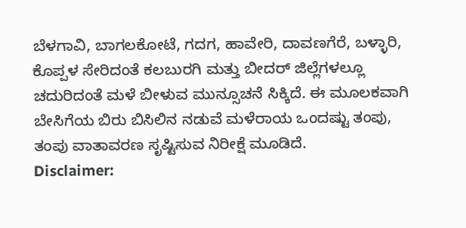ಬೆಳಗಾವಿ, ಬಾಗಲಕೋಟೆ, ಗದಗ, ಹಾವೇರಿ, ದಾವಣಗೆರೆ, ಬಳ್ಳಾರಿ, ಕೊಪ್ಪಳ ಸೇರಿದಂತೆ ಕಲಬುರಗಿ ಮತ್ತು ಬೀದರ್ ಜಿಲ್ಲೆಗಳಲ್ಲೂ ಚದುರಿದಂತೆ ಮಳೆ ಬೀಳುವ ಮುನ್ಸೂಚನೆ ಸಿಕ್ಕಿದೆ. ಈ ಮೂಲಕವಾಗಿ ಬೇಸಿಗೆಯ ಬಿರು ಬಿಸಿಲಿನ ನಡುವೆ ಮಳೆರಾಯ ಒಂದಷ್ಟು ತಂಪು, ತಂಪು ವಾತಾವರಣ ಸೃಷ್ಟಿಸುವ ನಿರೀಕ್ಷೆ ಮೂಡಿದೆ.
Disclaimer: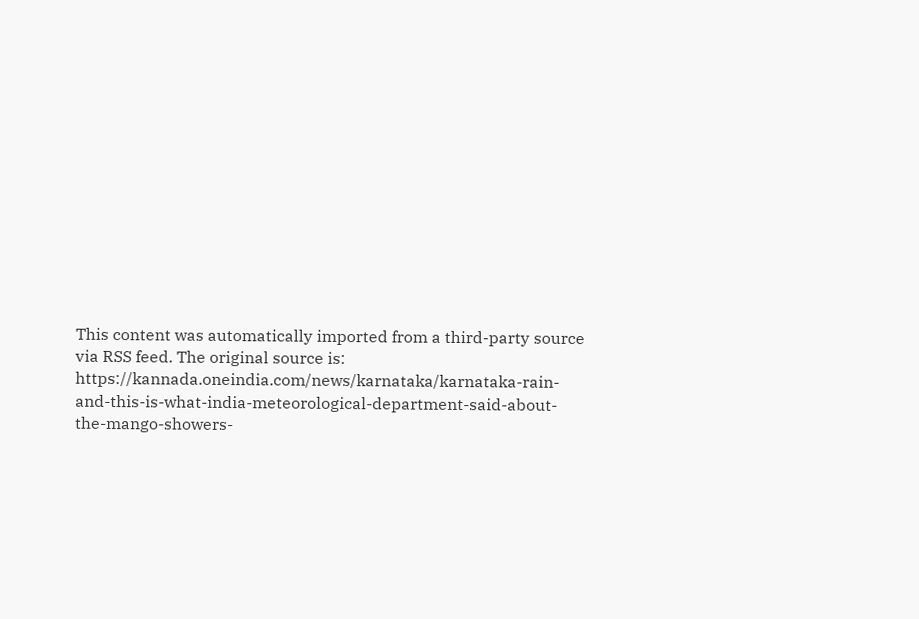This content was automatically imported from a third-party source via RSS feed. The original source is: https://kannada.oneindia.com/news/karnataka/karnataka-rain-and-this-is-what-india-meteorological-department-said-about-the-mango-showers-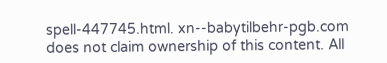spell-447745.html. xn--babytilbehr-pgb.com does not claim ownership of this content. All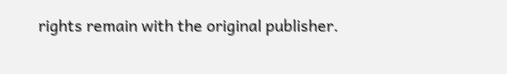rights remain with the original publisher.